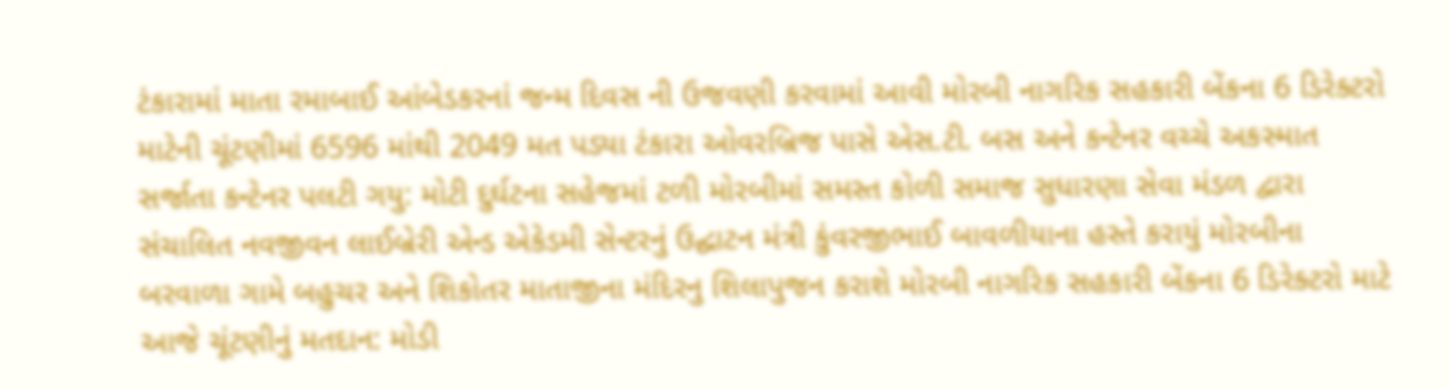ટંકારામાં માતા રમાબાઈ આંબેડકરનાં જન્મ દિવસ ની ઉજવણી કરવામાં આવી મોરબી નાગરિક સહકારી બેંકના 6 ડિરેક્ટરો માટેની ચૂંટણીમાં 6596 માંથી 2049 મત પડ્યા ટંકારા ઓવરબ્રિજ પાસે એસ.ટી. બસ અને કન્ટેનર વચ્ચે અકસ્માત સર્જાતા કન્ટેનર પલટી ગયુ: મોટી દુર્ઘટના સહેજમાં ટળી મોરબીમાં સમસ્ત કોળી સમાજ સુધારણા સેવા મંડળ દ્વારા સંચાલિત નવજીવન લાઈબ્રેરી એન્ડ એકેડમી સેન્ટરનું ઉદ્ઘાટન મંત્રી કુંવરજીભાઈ બાવળીયાના હસ્તે કરાયું મોરબીના બરવાળા ગામે બહુચર અને શિકોતર માતાજીના મંદિરનુ શિલાપુજન કરાશે મોરબી નાગરિક સહકારી બેંકના 6 ડિરેક્ટરો માટે આજે ચૂંટણીનું મતદાન: મોડી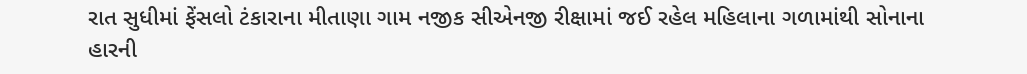રાત સુધીમાં ફેંસલો ટંકારાના મીતાણા ગામ નજીક સીએનજી રીક્ષામાં જઈ રહેલ મહિલાના ગળામાંથી સોનાના હારની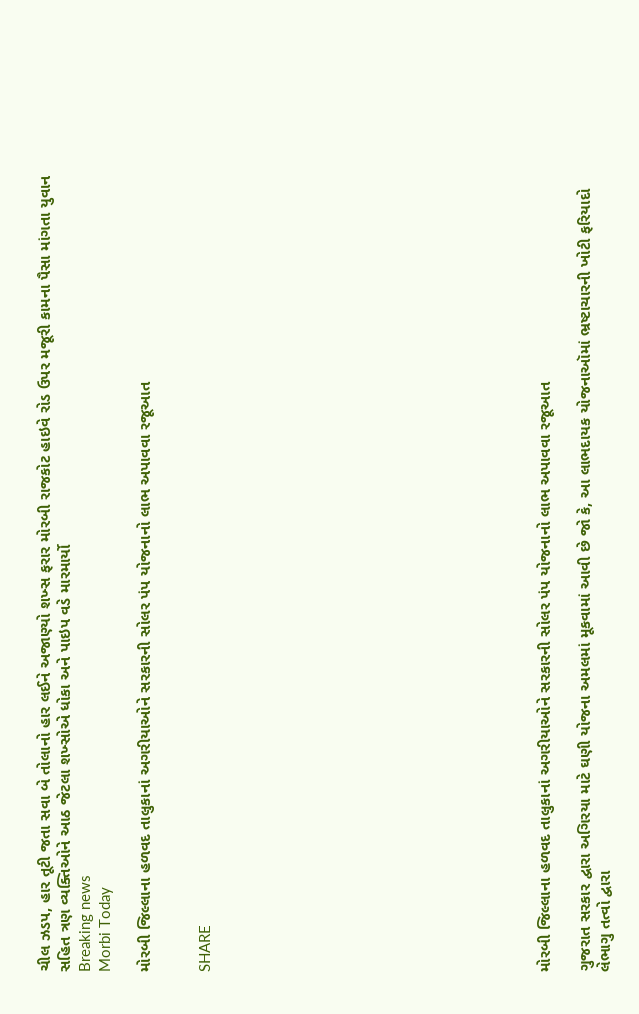ચીલ ઝડપ, હાર તૂટી જતા સવા બે તોલાનો હાર લઈને અજાણ્યો શખ્સ ફરાર મોરબી રાજકોટ હાઇવે રોડ ઉપર મજૂરી કામના પૈસા માંગતા યુવાન સહિત ત્રણ વ્યક્તિઓને આઠ જેટલા શખ્સોએ ધોકા અને પાઇપ વડે મારમાર્યો
Breaking news
Morbi Today

મોરબી જિલ્લાના હળવદ તાલુકાનાં અગરીયાઓને સરકારની સોલર પંપ યોજનાનો લાભ અપાવવા રજૂઆત


SHARE
















મોરબી જિલ્લાના હળવદ તાલુકાનાં અગરીયાઓને સરકારની સોલર પંપ યોજનાનો લાભ અપાવવા રજૂઆત

ગુજરાત સરકાર દ્વારા અગિરયા માટે ઘણી યોજના અમલમાં મૂકવામાં આવી છે જો કે, આ લાભદાયક યોજનાઑમાં ભ્રષ્ટાચારની ખોટી ફરિયાદો લેભાગુ તત્વો દ્વારા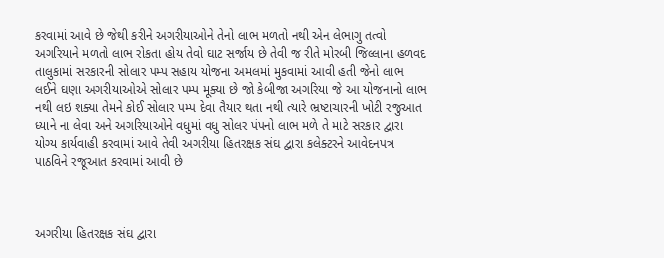કરવામાં આવે છે જેથી કરીને અગરીયાઓને તેનો લાભ મળતો નથી એન લેભાગુ તત્વો અગરિયાને મળતો લાભ રોકતા હોય તેવો ઘાટ સર્જાય છે તેવી જ રીતે મોરબી જિલ્લાના હળવદ તાલુકામાં સરકારની સોલાર પમ્પ સહાય યોજના અમલમાં મુકવામાં આવી હતી જેનો લાભ લઈને ઘણા અગરીયાઓએ સોલાર પમ્પ મૂક્યા છે જો કેબીજા અગરિયા જે આ યોજનાનો લાભ નથી લઇ શક્યા તેમને કોઈ સોલાર પમ્પ દેવા તૈયાર થતા નથી ત્યારે ભ્રષ્ટાચારની ખોટી રજુઆત ધ્યાને ના લેવા અને અગરિયાઓને વધુમાં વધુ સોલર પંપનો લાભ મળે તે માટે સરકાર દ્વારા યોગ્ય કાર્યવાહી કરવામાં આવે તેવી અગરીયા હિતરક્ષક સંઘ દ્વારા કલેક્ટરને આવેદનપત્ર પાઠવિને રજૂઆત કરવામાં આવી છે



અગરીયા હિતરક્ષક સંઘ દ્વારા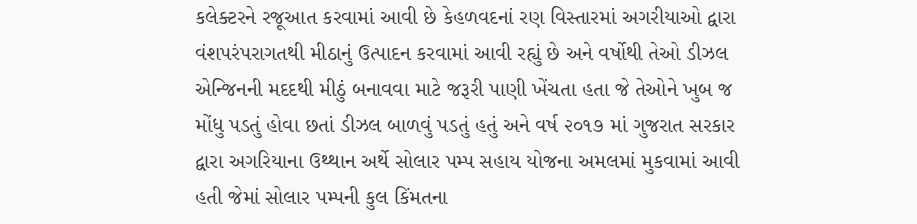કલેક્ટરને રજૂઆત કરવામાં આવી છે કેહળવદનાં રણ વિસ્તારમાં અગરીયાઓ દ્વારા વંશપરંપરાગતથી મીઠાનું ઉત્પાદન કરવામાં આવી રહ્યું છે અને વર્ષોથી તેઓ ડીઝલ એન્જિનની મદદથી મીઠું બનાવવા માટે જરૂરી પાણી ખેંચતા હતા જે તેઓને ખુબ જ મોંધુ પડતું હોવા છતાં ડીઝલ બાળવું પડતું હતું અને વર્ષ ૨૦૧૭ માં ગુજરાત સરકાર દ્વારા અગરિયાના ઉથ્થાન અર્થે સોલાર પમ્પ સહાય યોજના અમલમાં મુકવામાં આવી હતી જેમાં સોલાર પમ્પની કુલ કિંમતના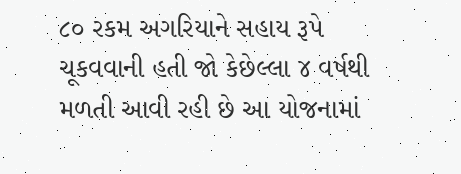૮૦ રકમ અગરિયાને સહાય રૂપે ચૂકવવાની હતી જો કેછેલ્લા ૪ વર્ષથી મળતી આવી રહી છે આ યોજનામાં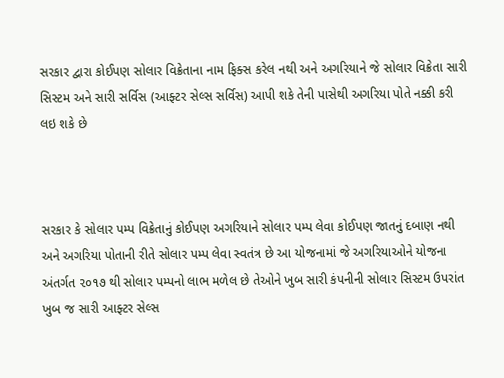સરકાર દ્વારા કોઈપણ સોલાર વિક્રેતાના નામ ફિક્સ કરેલ નથી અને અગરિયાને જે સોલાર વિક્રેતા સારી સિસ્ટમ અને સારી સર્વિસ (આફ્ટર સેલ્સ સર્વિસ) આપી શકે તેની પાસેથી અગરિયા પોતે નક્કી કરી લઇ શકે છે



સરકાર કે સોલાર પમ્પ વિક્રેતાનું કોઈપણ અગરિયાને સોલાર પમ્પ લેવા કોઈપણ જાતનું દબાણ નથી અને અગરિયા પોતાની રીતે સોલાર પમ્પ લેવા સ્વતંત્ર છે આ યોજનામાં જે અગરિયાઓને યોજના અંતર્ગત ૨૦૧૭ થી સોલાર પમ્પનો લાભ મળેલ છે તેઓને ખુબ સારી કંપનીની સોલાર સિસ્ટમ ઉપરાંત ખુબ જ સારી આફ્ટર સેલ્સ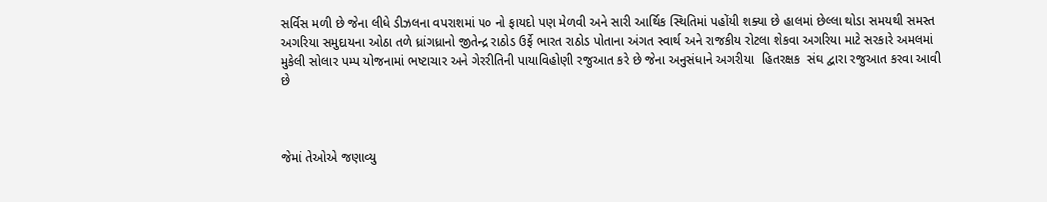સર્વિસ મળી છે જેના લીધે ડીઝલના વપરાશમાં ૫૦ નો ફાયદો પણ મેળવી અને સારી આર્થિક સ્થિતિમાં પહોંયી શક્યા છે હાલમાં છેલ્લા થોડા સમયથી સમસ્ત અગરિયા સમુદાયના ઓઠા તળે ધ્રાંગધ્રાનો જીતેન્દ્ર રાઠોડ ઉર્ફે ભારત રાઠોડ પોતાના અંગત સ્વાર્થ અને રાજકીય રોટલા શેકવા અગરિયા માટે સરકારે અમલમાં મુકેલી સોલાર પમ્પ યોજનામાં ભષ્ટાચાર અને ગેરરીતિની પાયાવિહોણી રજુઆત કરે છે જેના અનુસંધાને અગરીયા  હિતરક્ષક  સંઘ દ્વારા રજુઆત કરવા આવી છે



જેમાં તેઓએ જણાવ્યુ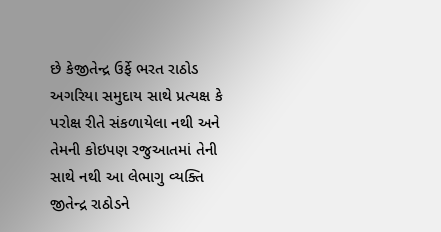છે કેજીતેન્દ્ર ઉર્ફે ભરત રાઠોડ અગરિયા સમુદાય સાથે પ્રત્યક્ષ કે પરોક્ષ રીતે સંકળાયેલા નથી અને તેમની કોઇપણ રજુઆતમાં તેની સાથે નથી આ લેભાગુ વ્યક્તિ જીતેન્દ્ર રાઠોડને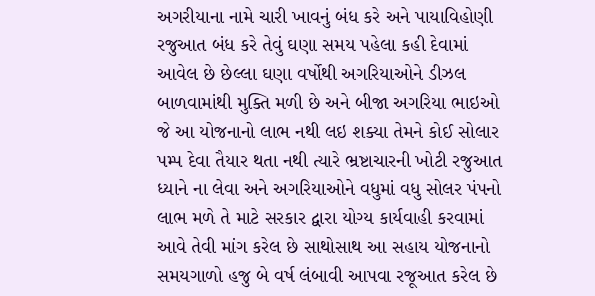અગરીયાના નામે ચારી ખાવનું બંધ કરે અને પાયાવિહોણી રજુઆત બંધ કરે તેવું ઘણા સમય પહેલા કહી દેવામાં આવેલ છે છેલ્લા ઘણા વર્ષોથી અગરિયાઓને ડીઝલ બાળવામાંથી મુક્તિ મળી છે અને બીજા અગરિયા ભાઇઓ જે આ યોજનાનો લાભ નથી લઇ શક્યા તેમને કોઈ સોલાર પમ્પ દેવા તૈયાર થતા નથી ત્યારે ભ્રષ્ટાચારની ખોટી રજુઆત ધ્યાને ના લેવા અને અગરિયાઓને વધુમાં વધુ સોલર પંપનો લાભ મળે તે માટે સરકાર દ્વારા યોગ્ય કાર્યવાહી કરવામાં આવે તેવી માંગ કરેલ છે સાથોસાથ આ સહાય યોજનાનો સમયગાળો હજુ બે વર્ષ લંબાવી આપવા રજૂઆત કરેલ છે